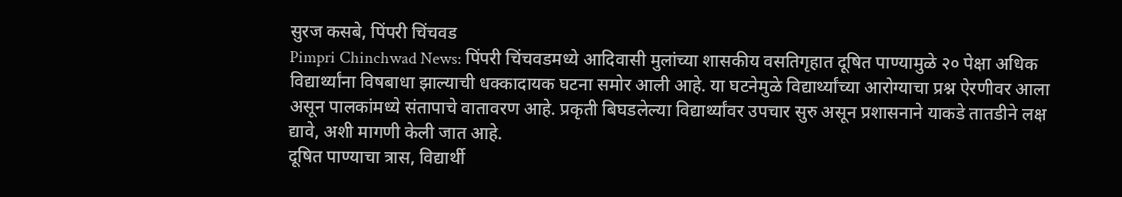सुरज कसबे, पिंपरी चिंचवड
Pimpri Chinchwad News: पिंपरी चिंचवडमध्ये आदिवासी मुलांच्या शासकीय वसतिगृहात दूषित पाण्यामुळे २० पेक्षा अधिक विद्यार्थ्यांना विषबाधा झाल्याची धक्कादायक घटना समोर आली आहे. या घटनेमुळे विद्यार्थ्यांच्या आरोग्याचा प्रश्न ऐरणीवर आला असून पालकांमध्ये संतापाचे वातावरण आहे. प्रकृती बिघडलेल्या विद्यार्थ्यांवर उपचार सुरु असून प्रशासनाने याकडे तातडीने लक्ष द्यावे, अशी मागणी केली जात आहे.
दूषित पाण्याचा त्रास, विद्यार्थी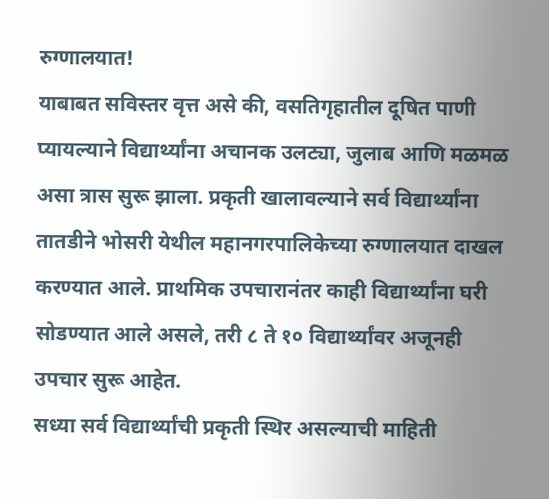रुग्णालयात!
याबाबत सविस्तर वृत्त असे की, वसतिगृहातील दूषित पाणी प्यायल्याने विद्यार्थ्यांना अचानक उलट्या, जुलाब आणि मळमळ असा त्रास सुरू झाला. प्रकृती खालावल्याने सर्व विद्यार्थ्यांना तातडीने भोसरी येथील महानगरपालिकेच्या रुग्णालयात दाखल करण्यात आले. प्राथमिक उपचारानंतर काही विद्यार्थ्यांना घरी सोडण्यात आले असले, तरी ८ ते १० विद्यार्थ्यांवर अजूनही उपचार सुरू आहेत.
सध्या सर्व विद्यार्थ्यांची प्रकृती स्थिर असल्याची माहिती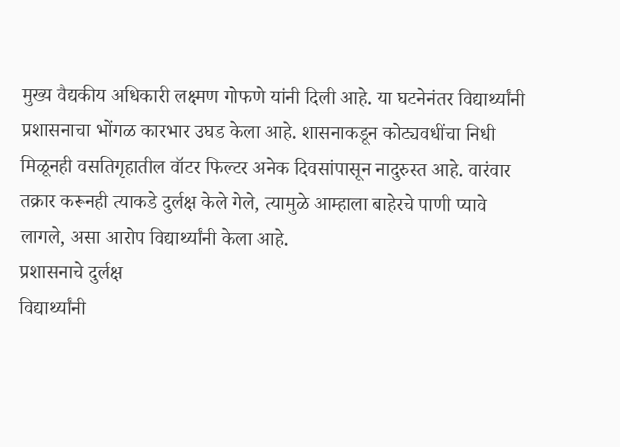मुख्य वैद्यकीय अधिकारी लक्ष्मण गोफणे यांनी दिली आहे. या घटनेनंतर विद्यार्थ्यांनी प्रशासनाचा भोंगळ कारभार उघड केला आहे. शासनाकडून कोट्यवधींचा निधी मिळूनही वसतिगृहातील वॉटर फिल्टर अनेक दिवसांपासून नादुरुस्त आहे. वारंवार तक्रार करूनही त्याकडे दुर्लक्ष केले गेले, त्यामुळे आम्हाला बाहेरचे पाणी प्यावे लागले, असा आरोप विद्यार्थ्यांनी केला आहे.
प्रशासनाचे दुर्लक्ष
विद्यार्थ्यांनी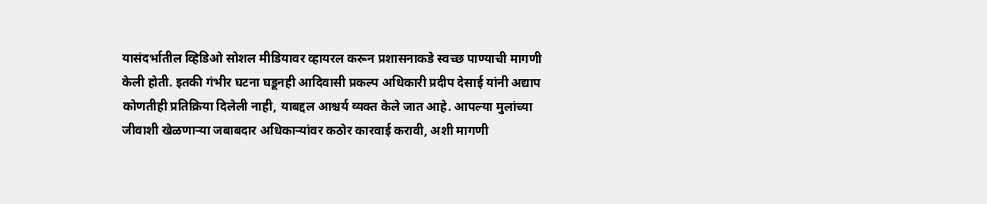यासंदर्भातील व्हिडिओ सोशल मीडियावर व्हायरल करून प्रशासनाकडे स्वच्छ पाण्याची मागणी केली होती. इतकी गंभीर घटना घडूनही आदिवासी प्रकल्प अधिकारी प्रदीप देसाई यांनी अद्याप कोणतीही प्रतिक्रिया दिलेली नाही, याबद्दल आश्चर्य व्यक्त केले जात आहे. आपल्या मुलांच्या जीवाशी खेळणाऱ्या जबाबदार अधिकाऱ्यांवर कठोर कारवाई करावी, अशी मागणी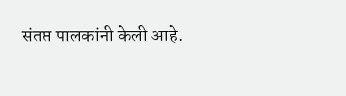संतप्त पालकांनी केली आहे.